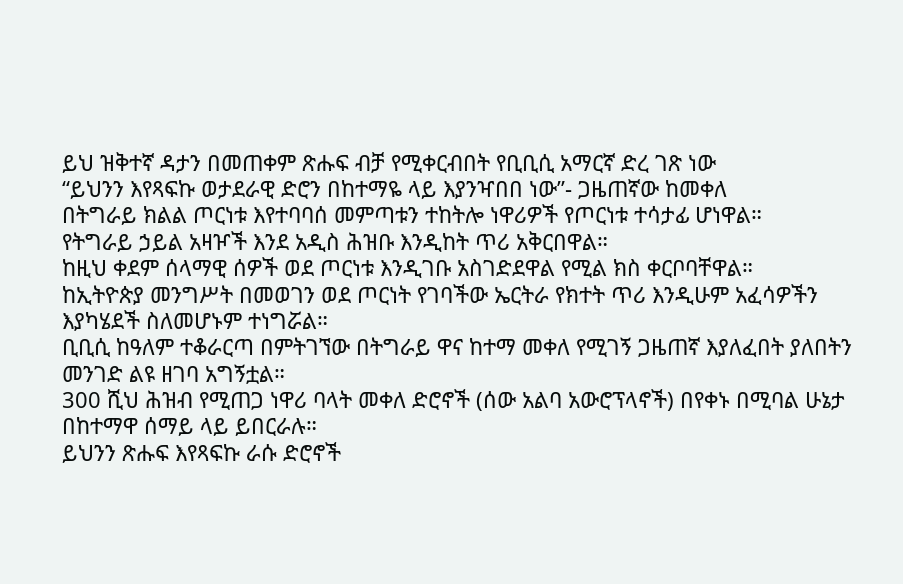ይህ ዝቅተኛ ዳታን በመጠቀም ጽሑፍ ብቻ የሚቀርብበት የቢቢሲ አማርኛ ድረ ገጽ ነው
“ይህንን እየጻፍኩ ወታደራዊ ድሮን በከተማዬ ላይ እያንዣበበ ነው”- ጋዜጠኛው ከመቀለ
በትግራይ ክልል ጦርነቱ እየተባባሰ መምጣቱን ተከትሎ ነዋሪዎች የጦርነቱ ተሳታፊ ሆነዋል።
የትግራይ ኃይል አዛዦች እንደ አዲስ ሕዝቡ እንዲከት ጥሪ አቅርበዋል።
ከዚህ ቀደም ሰላማዊ ሰዎች ወደ ጦርነቱ እንዲገቡ አስገድደዋል የሚል ክስ ቀርቦባቸዋል።
ከኢትዮጵያ መንግሥት በመወገን ወደ ጦርነት የገባችው ኤርትራ የክተት ጥሪ እንዲሁም አፈሳዎችን እያካሄደች ስለመሆኑም ተነግሯል።
ቢቢሲ ከዓለም ተቆራርጣ በምትገኘው በትግራይ ዋና ከተማ መቀለ የሚገኝ ጋዜጠኛ እያለፈበት ያለበትን መንገድ ልዩ ዘገባ አግኝቷል።
300 ሺህ ሕዝብ የሚጠጋ ነዋሪ ባላት መቀለ ድሮኖች (ሰው አልባ አውሮፕላኖች) በየቀኑ በሚባል ሁኔታ በከተማዋ ሰማይ ላይ ይበርራሉ።
ይህንን ጽሑፍ እየጻፍኩ ራሱ ድሮኖች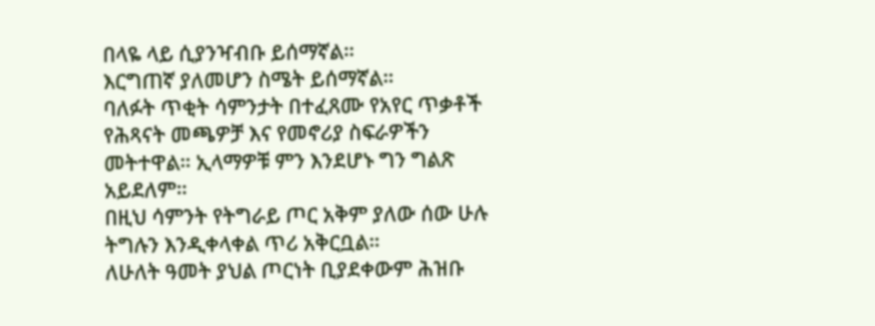በላዬ ላይ ሲያንዣብቡ ይሰማኛል።
እርግጠኛ ያለመሆን ስሜት ይሰማኛል።
ባለፉት ጥቂት ሳምንታት በተፈጸሙ የአየር ጥቃቶች የሕጻናት መጫዎቻ እና የመኖሪያ ስፍራዎችን መትተዋል። ኢላማዎቹ ምን እንደሆኑ ግን ግልጽ አይደለም።
በዚህ ሳምንት የትግራይ ጦር አቅም ያለው ሰው ሁሉ ትግሉን እንዲቀላቀል ጥሪ አቅርቧል።
ለሁለት ዓመት ያህል ጦርነት ቢያደቀውም ሕዝቡ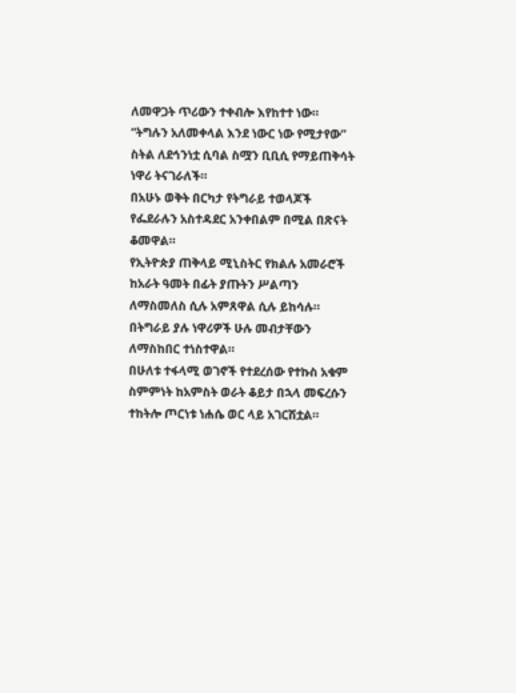ለመዋጋት ጥሪውን ተቀብሎ እየከተተ ነው።
“ትግሉን አለመቀላል እንደ ነውር ነው የሚታየው” ስትል ለደኅንነቷ ሲባል ስሟን ቢቢሲ የማይጠቅሳት ነዋሪ ትናገራለች።
በአሁኑ ወቅት በርካታ የትግራይ ተወላጆች የፌደራሉን አስተዳደር አንቀበልም በሚል በጽናት ቆመዋል።
የኢትዮጵያ ጠቅላይ ሚኒስትር የክልሉ አመራሮች ከአራት ዓመት በፊት ያጡትን ሥልጣን ለማስመለስ ሲሉ አምጸዋል ሲሉ ይከሳሉ።
በትግራይ ያሉ ነዋሪዎች ሁሉ መብታቸውን ለማስከበር ተነስተዋል።
በሁለቱ ተፋላሚ ወገኖች የተደረሰው የተኩስ አቁም ስምምነት ከአምስት ወራት ቆይታ በኋላ መፍረሱን ተከትሎ ጦርነቱ ነሐሴ ወር ላይ አገርሽቷል።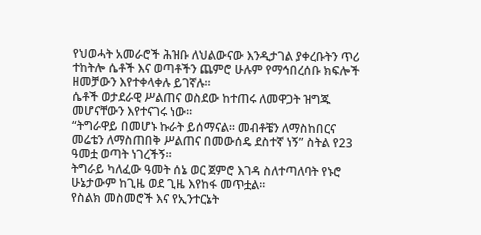የህወሓት አመራሮች ሕዝቡ ለህልውናው እንዲታገል ያቀረቡትን ጥሪ ተከትሎ ሴቶች እና ወጣቶችን ጨምሮ ሁሉም የማኅበረሰቡ ክፍሎች ዘመቻውን እየተቀላቀሉ ይገኛሉ።
ሴቶች ወታደራዊ ሥልጠና ወስደው ከተጠሩ ለመዋጋት ዝግጁ መሆናቸውን እየተናገሩ ነው።
“ትግራዋይ በመሆኑ ኩራት ይሰማናል። መብቶቼን ለማስከበርና መሬቴን ለማስጠበቅ ሥልጠና በመውሰዴ ደስተኛ ነኝ” ስትል የ23 ዓመቷ ወጣት ነገረችኝ።
ትግራይ ካለፈው ዓመት ሰኔ ወር ጀምሮ እገዳ ስለተጣለባት የኑሮ ሁኔታውም ከጊዜ ወደ ጊዜ እየከፋ መጥቷል።
የስልክ መስመሮች እና የኢንተርኔት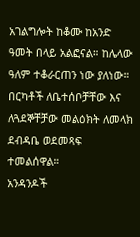አገልግሎት ከቆሙ ከአንድ ዓመት በላይ አልፎናል። ከሌላው ዓለም ተቆራርጠን ነው ያለነው።
በርካቶች ለቤተሰቦቻቸው እና ለጓደኞቸቻው መልዕክት ለመላክ ደብዳቤ ወደመጻፍ ተመልሰዋል።
አንዳንዶች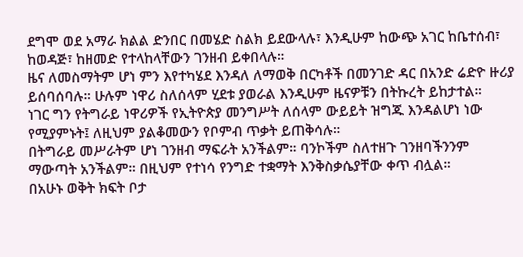ደግሞ ወደ አማራ ክልል ድንበር በመሄድ ስልክ ይደውላሉ፣ እንዲሁም ከውጭ አገር ከቤተሰብ፣ ከወዳጅ፣ ከዘመድ የተላከላቸውን ገንዘብ ይቀበላሉ።
ዜና ለመስማትም ሆነ ምን እየተካሄደ እንዳለ ለማወቅ በርካቶች በመንገድ ዳር በአንድ ሬድዮ ዙሪያ ይሰባሰባሉ። ሁሉም ነዋሪ ስለሰላም ሂደቱ ያወራል እንዲሁም ዜናዎቹን በትኩረት ይከታተል።
ነገር ግን የትግራይ ነዋሪዎች የኢትዮጵያ መንግሥት ለሰላም ውይይት ዝግጁ እንዳልሆነ ነው የሚያምኑት፤ ለዚህም ያልቆመውን የቦምብ ጥቃት ይጠቅሳሉ።
በትግራይ መሥራትም ሆነ ገንዘብ ማፍራት አንችልም። ባንኮችም ስለተዘጉ ገንዘባችንንም ማውጣት አንችልም። በዚህም የተነሳ የንግድ ተቋማት እንቅስቃሴያቸው ቀጥ ብሏል።
በአሁኑ ወቅት ክፍት ቦታ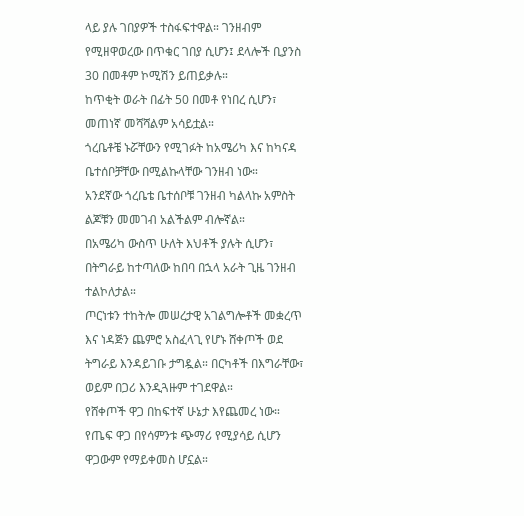ላይ ያሉ ገበያዎች ተስፋፍተዋል። ገንዘብም የሚዘዋወረው በጥቁር ገበያ ሲሆን፤ ደላሎች ቢያንስ 30 በመቶም ኮሚሽን ይጠይቃሉ።
ከጥቂት ወራት በፊት 50 በመቶ የነበረ ሲሆን፣ መጠነኛ መሻሻልም አሳይቷል።
ጎረቤቶቼ ኑሯቸውን የሚገፉት ከአሜሪካ እና ከካናዳ ቤተሰቦቻቸው በሚልኩላቸው ገንዘብ ነው።
አንደኛው ጎረቤቴ ቤተሰቦቹ ገንዘብ ካልላኩ አምስት ልጆቹን መመገብ አልችልም ብሎኛል።
በአሜሪካ ውስጥ ሁለት እህቶች ያሉት ሲሆን፣ በትግራይ ከተጣለው ከበባ በኋላ አራት ጊዜ ገንዘብ ተልኮለታል።
ጦርነቱን ተከትሎ መሠረታዊ አገልግሎቶች መቋረጥ እና ነዳጅን ጨምሮ አስፈላጊ የሆኑ ሸቀጦች ወደ ትግራይ እንዳይገቡ ታግዷል። በርካቶች በእግራቸው፣ ወይም በጋሪ እንዲጓዙም ተገደዋል።
የሸቀጦች ዋጋ በከፍተኛ ሁኔታ እየጨመረ ነው። የጤፍ ዋጋ በየሳምንቱ ጭማሪ የሚያሳይ ሲሆን ዋጋውም የማይቀመስ ሆኗል።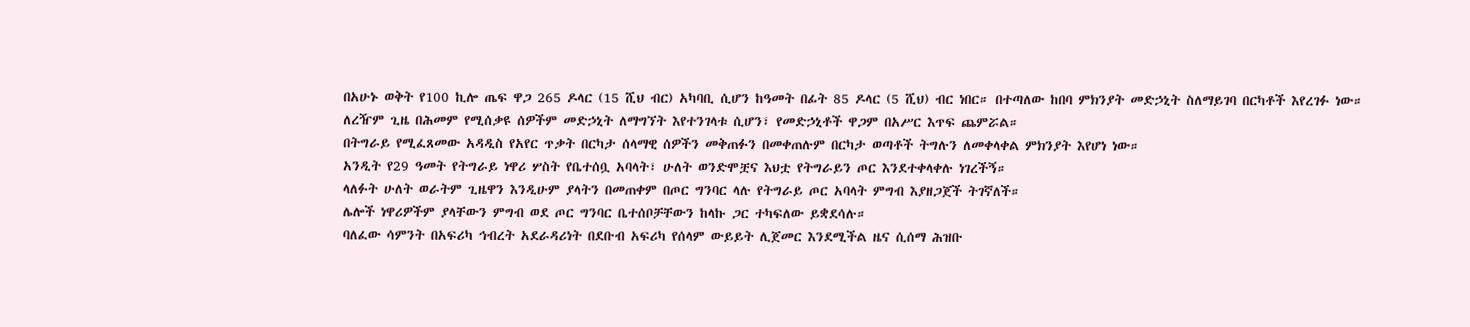በአሁኑ ወቅት የ100 ኪሎ ጤፍ ዋጋ 265 ዶላር (15 ሺህ ብር) አካባቢ ሲሆን ከዓመት በፊት 85 ዶላር (5 ሺህ) ብር ነበር። በተጣለው ከበባ ምክንያት መድኃኒት ስለማይገባ በርካቶች እየረገፉ ነው።
ለረዥም ጊዜ በሕመም የሚሰቃዩ ሰዎችም መድኃኒት ለማግኘት እየተንገላቱ ሲሆን፣ የመድኃኒቶች ዋጋም በአሥር እጥፍ ጨምሯል።
በትግራይ የሚፈጸመው አዳዲስ የአየር ጥቃት በርካታ ሰላማዊ ሰዎችን መቅጠፉን በመቀጠሉም በርካታ ወጣቶች ትግሉን ለመቀላቀል ምክንያት እየሆነ ነው።
አንዲት የ29 ዓመት የትግራይ ነዋሪ ሦስት የቤተሰቧ አባላት፣ ሁለት ወንድሞቿና እህቷ የትግራይን ጦር እንደተቀላቀሉ ነገረችኝ።
ላለፉት ሁለት ወራትም ጊዜዋን እንዲሁም ያላትን በመጠቀም በጦር ግንባር ላሉ የትግራይ ጦር አባላት ምግብ እያዘጋጀች ትገኛለች።
ሌሎች ነዋሪዎችም ያላቸውን ምግብ ወደ ጦር ግንባር ቤተሰቦቻቸውን ከላኩ ጋር ተካፍለው ይቋደሳሉ።
ባለፈው ሳምንት በአፍሪካ ኅብረት አደራዳሪነት በደቡብ አፍሪካ የሰላም ውይይት ሊጀመር እንደሚችል ዜና ሲሰማ ሕዝቡ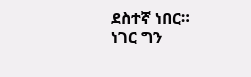ደስተኛ ነበር።
ነገር ግን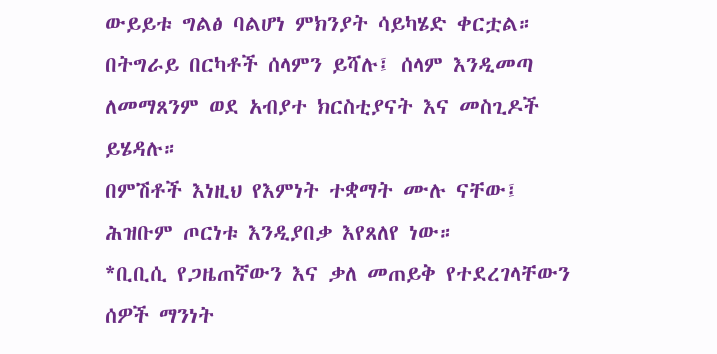ውይይቱ ግልፅ ባልሆነ ምክንያት ሳይካሄድ ቀርቷል።
በትግራይ በርካቶች ሰላምን ይሻሉ፤ ሰላም እንዲመጣ ለመማጸንም ወደ አብያተ ክርስቲያናት እና መስጊዶች ይሄዳሉ።
በምሽቶች እነዚህ የእምነት ተቋማት ሙሉ ናቸው፤ ሕዝቡም ጦርነቱ እንዲያበቃ እየጸለየ ነው።
*ቢቢሲ የጋዜጠኛውን እና ቃለ መጠይቅ የተደረገላቸውን ሰዎች ማንነት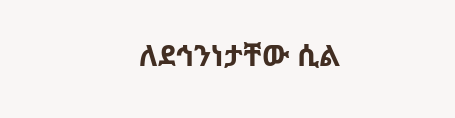ለደኅንነታቸው ሲል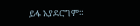ይፋ አያደርግም።